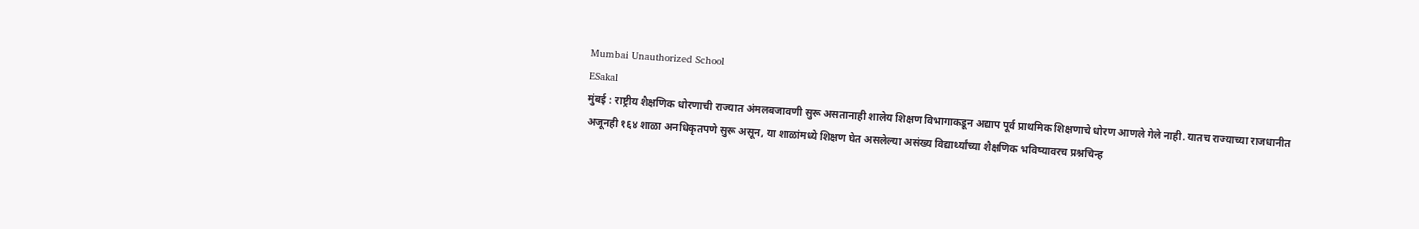Mumbai Unauthorized School
ESakal
मुंबई : राष्ट्रीय शैक्षणिक धोरणाची राज्यात अंमलबजावणी सुरू असतानाही शालेय शिक्षण विभागाकडून अद्याप पूर्व प्राथमिक शिक्षणाचे धोरण आणले गेले नाही. यातच राज्याच्या राजधानीत अजूनही १६४ शाळा अनधिकृतपणे सुरू असून, या शाळांमध्ये शिक्षण घेत असलेल्या असंख्य विद्यार्थ्यांच्या शैक्षणिक भविष्यावरच प्रश्नचिन्ह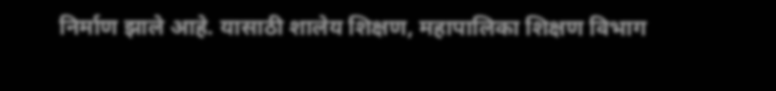निर्माण झाले आहे. यासाठी शालेय शिक्षण, महापालिका शिक्षण विभाग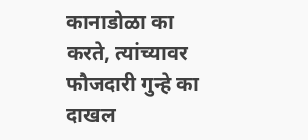कानाडोळा का करते, त्यांच्यावर फौजदारी गुन्हे का दाखल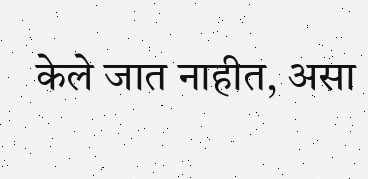केले जात नाहीत, असा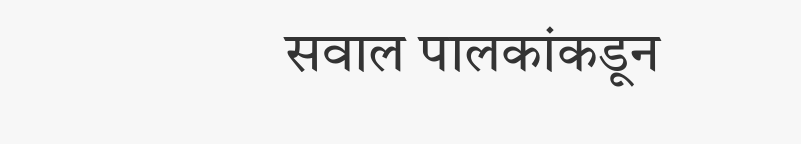सवाल पालकांकडून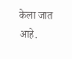केला जात आहे.